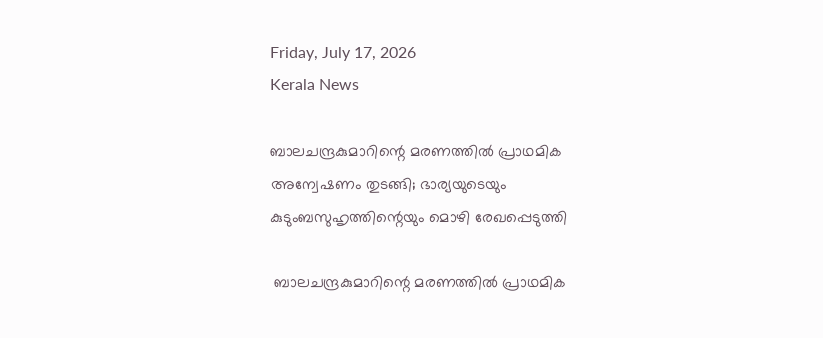Friday, July 17, 2026
Kerala News

ബാലചന്ദ്രകുമാറിന്റെ മരണത്തില്‍ പ്രാഥമിക അന്വേഷണം തുടങ്ങി; ഭാര്യയുടെയും കുടുംബസുഹൃത്തിന്റെയും മൊഴി രേഖപ്പെടുത്തി

 ബാലചന്ദ്രകുമാറിന്റെ മരണത്തില്‍ പ്രാഥമിക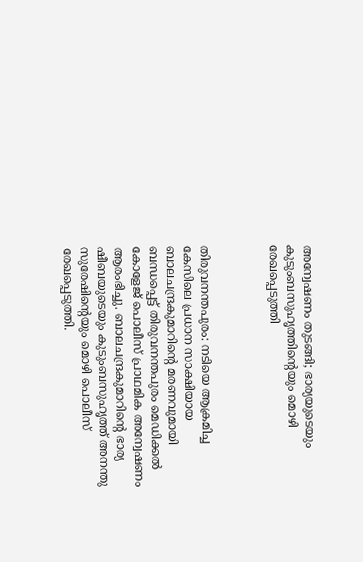അന്വേഷണം തുടങ്ങി; ഭാര്യയുടെയും കുടുംബസുഹൃത്തിന്റെയും മൊഴി രേഖപ്പെടുത്തി



തിരുവനന്തപുരം: നടിയെ ആക്രമിച്ച കേസിലെ പ്രധാന സാക്ഷിയായ ബാലചന്ദ്രകുമാറിന്റെ മരണവുമായി ബന്ധപ്പെട്ട് തിരുവനന്തപുരം മെഡിക്കല്‍ കോളേജ് പൊലീസ് പ്രാഥമിക അന്വേഷണം ആരംഭിച്ചു. ബാലചന്ദ്രകുമാറിന്റെ ഭാര്യ ഷീബയുടെയും കുടുംബസുഹൃത്ത് അനന്തു സുരേഷിന്റെയും മൊഴി പൊലീസ് രേഖപ്പെടുത്തി.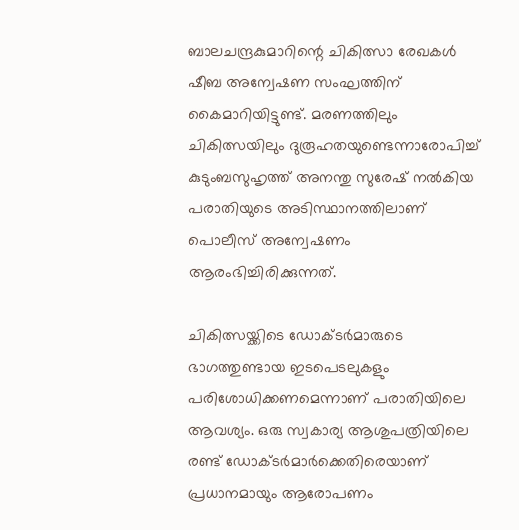ബാലചന്ദ്രകുമാറിന്റെ ചികിത്സാ രേഖകള്‍ ഷീബ അന്വേഷണ സംഘത്തിന് കൈമാറിയിട്ടുണ്ട്. മരണത്തിലും ചികിത്സയിലും ദുരൂഹതയുണ്ടെന്നാരോപിച്ച് കുടുംബസുഹൃത്ത് അനന്തു സുരേഷ് നല്‍കിയ പരാതിയുടെ അടിസ്ഥാനത്തിലാണ് പൊലീസ് അന്വേഷണം ആരംഭിച്ചിരിക്കുന്നത്.

ചികിത്സയ്ക്കിടെ ഡോക്ടര്‍മാരുടെ ഭാഗത്തുണ്ടായ ഇടപെടലുകളും പരിശോധിക്കണമെന്നാണ് പരാതിയിലെ ആവശ്യം. ഒരു സ്വകാര്യ ആശുപത്രിയിലെ രണ്ട് ഡോക്ടര്‍മാര്‍ക്കെതിരെയാണ് പ്രധാനമായും ആരോപണം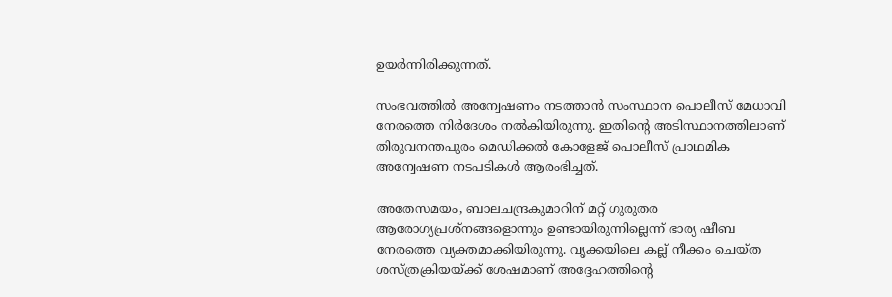ഉയര്‍ന്നിരിക്കുന്നത്.

സംഭവത്തില്‍ അന്വേഷണം നടത്താന്‍ സംസ്ഥാന പൊലീസ് മേധാവി നേരത്തെ നിര്‍ദേശം നല്‍കിയിരുന്നു. ഇതിന്റെ അടിസ്ഥാനത്തിലാണ് തിരുവനന്തപുരം മെഡിക്കല്‍ കോളേജ് പൊലീസ് പ്രാഥമിക അന്വേഷണ നടപടികള്‍ ആരംഭിച്ചത്.

അതേസമയം, ബാലചന്ദ്രകുമാറിന് മറ്റ് ഗുരുതര ആരോഗ്യപ്രശ്‌നങ്ങളൊന്നും ഉണ്ടായിരുന്നില്ലെന്ന് ഭാര്യ ഷീബ നേരത്തെ വ്യക്തമാക്കിയിരുന്നു. വൃക്കയിലെ കല്ല് നീക്കം ചെയ്ത ശസ്ത്രക്രിയയ്ക്ക് ശേഷമാണ് അദ്ദേഹത്തിന്റെ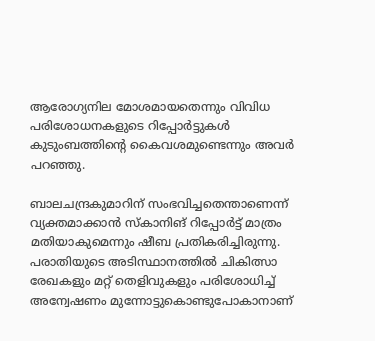ആരോഗ്യനില മോശമായതെന്നും വിവിധ പരിശോധനകളുടെ റിപ്പോര്‍ട്ടുകള്‍ കുടുംബത്തിന്റെ കൈവശമുണ്ടെന്നും അവര്‍ പറഞ്ഞു.

ബാലചന്ദ്രകുമാറിന് സംഭവിച്ചതെന്താണെന്ന് വ്യക്തമാക്കാന്‍ സ്‌കാനിങ് റിപ്പോര്‍ട്ട് മാത്രം മതിയാകുമെന്നും ഷീബ പ്രതികരിച്ചിരുന്നു. പരാതിയുടെ അടിസ്ഥാനത്തില്‍ ചികിത്സാ രേഖകളും മറ്റ് തെളിവുകളും പരിശോധിച്ച് അന്വേഷണം മുന്നോട്ടുകൊണ്ടുപോകാനാണ്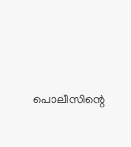പൊലീസിന്റെ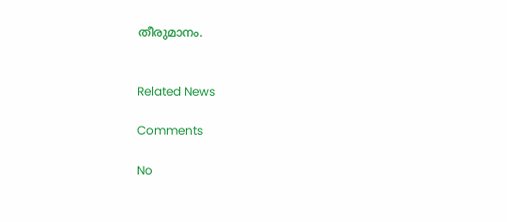തീരുമാനം.


Related News

Comments

No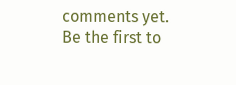comments yet. Be the first to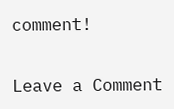comment!

Leave a Comment